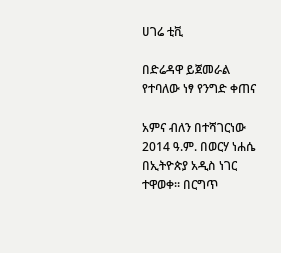ሀገሬ ቲቪ

በድሬዳዋ ይጀመራል የተባለው ነፃ የንግድ ቀጠና

አምና ብለን በተሻገርነው 2014 ዓ.ም. በወርሃ ነሐሴ በኢትዮጵያ አዲስ ነገር ተዋወቀ። በርግጥ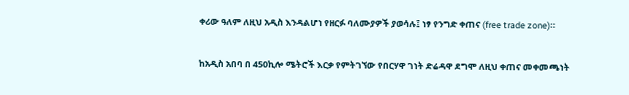ቀሪው ዓለም ለዚህ አዲስ እንዳልሆነ የዘርፉ ባለሙያዎች ያወሳሉ፤ ነፃ የንግድ ቀጠና (free trade zone)።

ከአዲስ አበባ በ 450ኪሎ ሜትሮች እርቃ የምትገኘው የበርሃዋ ገነት ድሬዳዋ ደግሞ ለዚህ ቀጠና መቀመጫነት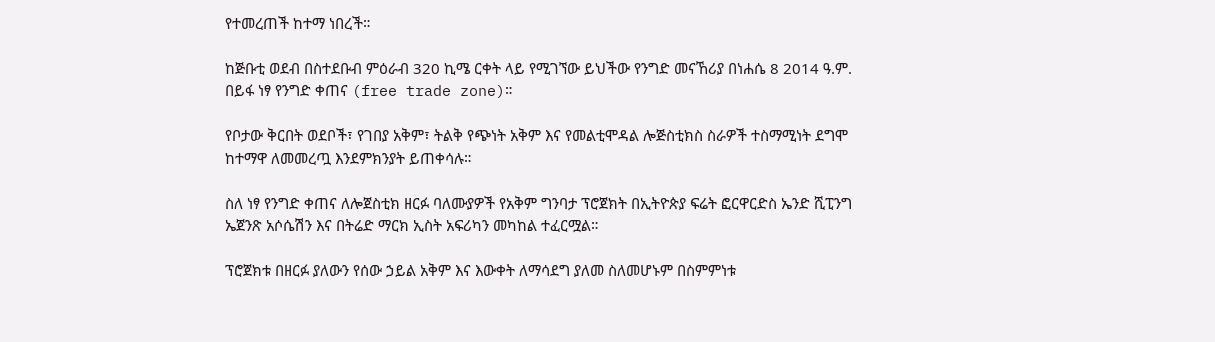የተመረጠች ከተማ ነበረች።

ከጅቡቲ ወደብ በስተደቡብ ምዕራብ 320 ኪሜ ርቀት ላይ የሚገኘው ይህችው የንግድ መናኸሪያ በነሐሴ 8 2014 ዓ.ም. በይፋ ነፃ የንግድ ቀጠና (free trade zone)።

የቦታው ቅርበት ወደቦች፣ የገበያ አቅም፣ ትልቅ የጭነት አቅም እና የመልቲሞዳል ሎጅስቲክስ ስራዎች ተስማሚነት ደግሞ ከተማዋ ለመመረጧ እንደምክንያት ይጠቀሳሉ።

ስለ ነፃ የንግድ ቀጠና ለሎጀስቲክ ዘርፉ ባለሙያዎች የአቅም ግንባታ ፕሮጀክት በኢትዮጵያ ፍሬት ፎርዋርድስ ኤንድ ሺፒንግ ኤጀንጽ አሶሴሽን እና በትሬድ ማርክ ኢስት አፍሪካን መካከል ተፈርሟል።

ፕሮጀክቱ በዘርፉ ያለውን የሰው ኃይል አቅም እና እውቀት ለማሳደግ ያለመ ስለመሆኑም በስምምነቱ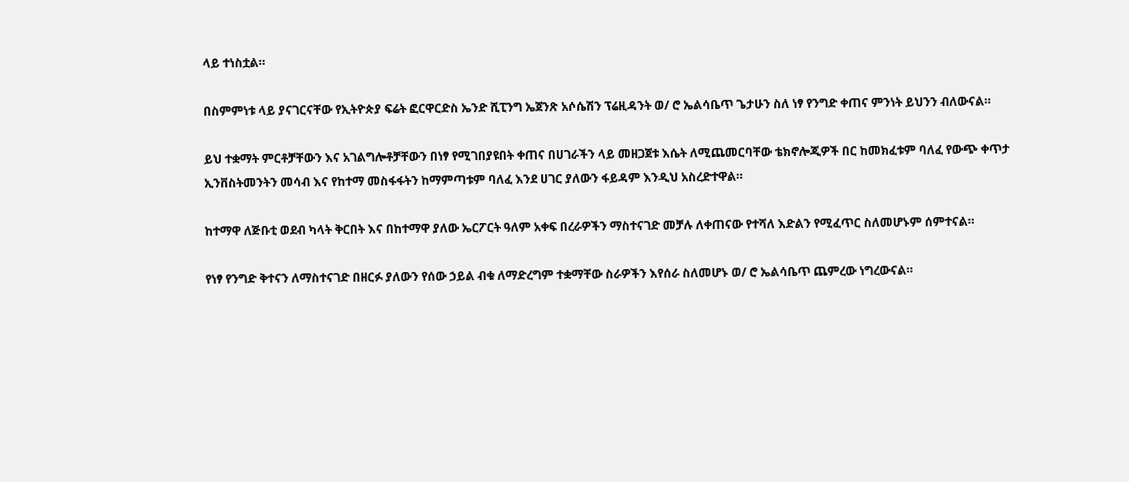ላይ ተነስቷል።

በስምምነቱ ላይ ያናገርናቸው የኢትዮጵያ ፍሬት ፎርዋርድስ ኤንድ ሺፒንግ ኤጀንጽ አሶሴሽን ፕሬዚዳንት ወ/ ሮ ኤልሳቤጥ ጌታሁን ስለ ነፃ የንግድ ቀጠና ምንነት ይህንን ብለውናል።

ይህ ተቋማት ምርቶቻቸውን እና አገልግሎቶቻቸውን በነፃ የሚገበያዩበት ቀጠና በሀገራችን ላይ መዘጋጀቱ እሴት ለሚጨመርባቸው ቴክኖሎጂዎች በር ከመክፈቱም ባለፈ የውጭ ቀጥታ ኢንቨስትመንትን መሳብ እና የከተማ መስፋፋትን ከማምጣቱም ባለፈ እንደ ሀገር ያለውን ፋይዳም እንዲህ አስረድተዋል።

ከተማዋ ለጅቡቲ ወደብ ካላት ቅርበት እና በከተማዋ ያለው ኤርፖርት ዓለም አቀፍ በረራዎችን ማስተናገድ መቻሉ ለቀጠናው የተሻለ እድልን የሚፈጥር ስለመሆኑም ሰምተናል።

የነፃ የንግድ ቅተናን ለማስተናገድ በዘርፉ ያለውን የሰው ኃይል ብቁ ለማድረግም ተቋማቸው ስራዎችን እየሰራ ስለመሆኑ ወ/ ሮ ኤልሳቤጥ ጨምረው ነግረውናል።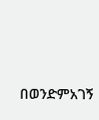በወንድምአገኝ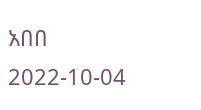አበበ
2022-10-04